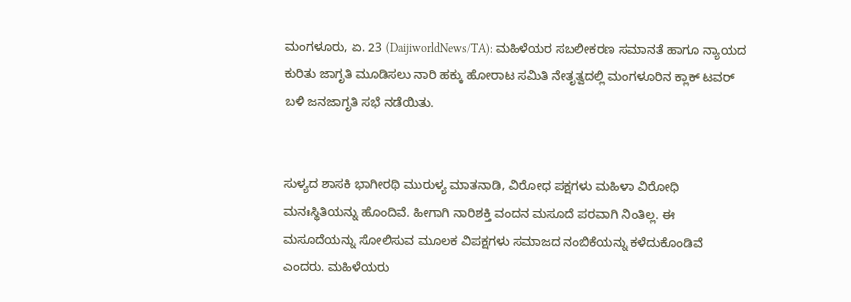ಮಂಗಳೂರು, ಏ. 23 (DaijiworldNews/TA): ಮಹಿಳೆಯರ ಸಬಲೀಕರಣ ಸಮಾನತೆ ಹಾಗೂ ನ್ಯಾಯದ ಕುರಿತು ಜಾಗೃತಿ ಮೂಡಿಸಲು ನಾರಿ ಹಕ್ಕು ಹೋರಾಟ ಸಮಿತಿ ನೇತೃತ್ವದಲ್ಲಿ ಮಂಗಳೂರಿನ ಕ್ಲಾಕ್ ಟವರ್ ಬಳಿ ಜನಜಾಗೃತಿ ಸಭೆ ನಡೆಯಿತು.


ಸುಳ್ಯದ ಶಾಸಕಿ ಭಾಗೀರಥಿ ಮುರುಳ್ಯ ಮಾತನಾಡಿ, ವಿರೋಧ ಪಕ್ಷಗಳು ಮಹಿಳಾ ವಿರೋಧಿ ಮನಃಸ್ಥಿತಿಯನ್ನು ಹೊಂದಿವೆ. ಹೀಗಾಗಿ ನಾರಿಶಕ್ತಿ ವಂದನ ಮಸೂದೆ ಪರವಾಗಿ ನಿಂತಿಲ್ಲ. ಈ ಮಸೂದೆಯನ್ನು ಸೋಲಿಸುವ ಮೂಲಕ ವಿಪಕ್ಷಗಳು ಸಮಾಜದ ನಂಬಿಕೆಯನ್ನು ಕಳೆದುಕೊಂಡಿವೆ ಎಂದರು. ಮಹಿಳೆಯರು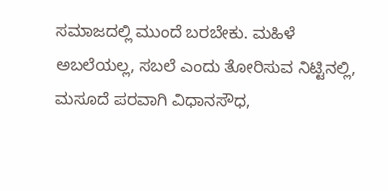ಸಮಾಜದಲ್ಲಿ ಮುಂದೆ ಬರಬೇಕು. ಮಹಿಳೆ ಅಬಲೆಯಲ್ಲ, ಸಬಲೆ ಎಂದು ತೋರಿಸುವ ನಿಟ್ಟಿನಲ್ಲಿ, ಮಸೂದೆ ಪರವಾಗಿ ವಿಧಾನಸೌಧ,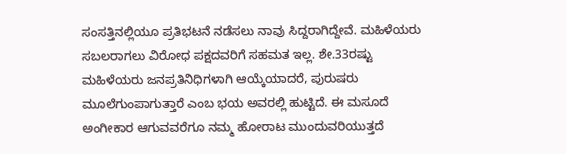ಸಂಸತ್ತಿನಲ್ಲಿಯೂ ಪ್ರತಿಭಟನೆ ನಡೆಸಲು ನಾವು ಸಿದ್ದರಾಗಿದ್ದೇವೆ. ಮಹಿಳೆಯರು ಸಬಲರಾಗಲು ವಿರೋಧ ಪಕ್ಷದವರಿಗೆ ಸಹಮತ ಇಲ್ಲ. ಶೇ.33ರಷ್ಟು ಮಹಿಳೆಯರು ಜನಪ್ರತಿನಿಧಿಗಳಾಗಿ ಆಯ್ಕೆಯಾದರೆ, ಪುರುಷರು ಮೂಲೆಗುಂಪಾಗುತ್ತಾರೆ ಎಂಬ ಭಯ ಅವರಲ್ಲಿ ಹುಟ್ಟಿದೆ. ಈ ಮಸೂದೆ ಅಂಗೀಕಾರ ಆಗುವವರೆಗೂ ನಮ್ಮ ಹೋರಾಟ ಮುಂದುವರಿಯುತ್ತದೆ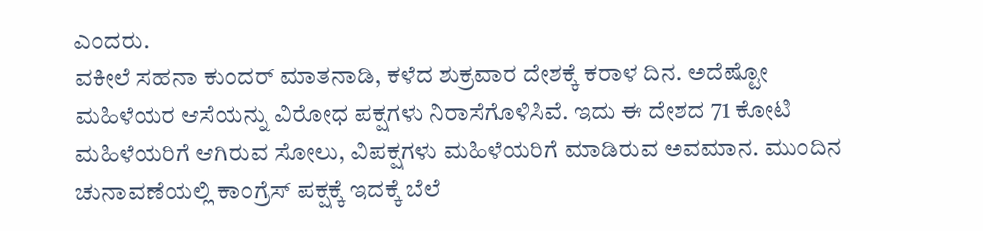ಎಂದರು.
ವಕೀಲೆ ಸಹನಾ ಕುಂದರ್ ಮಾತನಾಡಿ, ಕಳೆದ ಶುಕ್ರವಾರ ದೇಶಕ್ಕೆ ಕರಾಳ ದಿನ. ಅದೆಷ್ಟೋ ಮಹಿಳೆಯರ ಆಸೆಯನ್ನು ವಿರೋಧ ಪಕ್ಷಗಳು ನಿರಾಸೆಗೊಳಿಸಿವೆ. ಇದು ಈ ದೇಶದ 71 ಕೋಟಿ ಮಹಿಳೆಯರಿಗೆ ಆಗಿರುವ ಸೋಲು, ವಿಪಕ್ಷಗಳು ಮಹಿಳೆಯರಿಗೆ ಮಾಡಿರುವ ಅವಮಾನ. ಮುಂದಿನ ಚುನಾವಣೆಯಲ್ಲಿ ಕಾಂಗ್ರೆಸ್ ಪಕ್ಷಕ್ಕೆ ಇದಕ್ಕೆ ಬೆಲೆ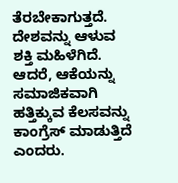ತೆರಬೇಕಾಗುತ್ತದೆ. ದೇಶವನ್ನು ಆಳುವ ಶಕ್ತಿ ಮಹಿಳೆಗಿದೆ. ಆದರೆ, ಆಕೆಯನ್ನು ಸಮಾಜಿಕವಾಗಿ ಹತ್ತಿಕ್ಕುವ ಕೆಲಸವನ್ನು ಕಾಂಗ್ರೆಸ್ ಮಾಡುತ್ತಿದೆ ಎಂದರು.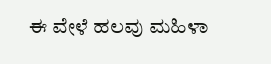ಈ ವೇಳೆ ಹಲವು ಮಹಿಳಾ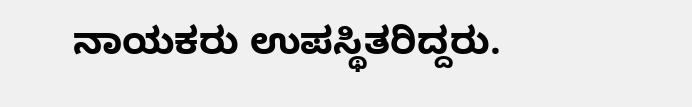ನಾಯಕರು ಉಪಸ್ಥಿತರಿದ್ದರು.